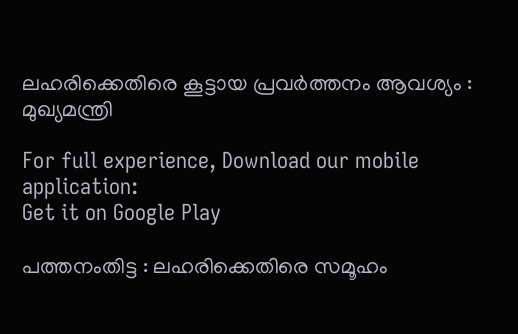ലഹരിക്കെതിരെ കൂട്ടായ പ്രവര്‍ത്തനം ആവശ്യം : മുഖ്യമന്ത്രി

For full experience, Download our mobile application:
Get it on Google Play

പത്തനംതിട്ട : ലഹരിക്കെതിരെ സമൂഹം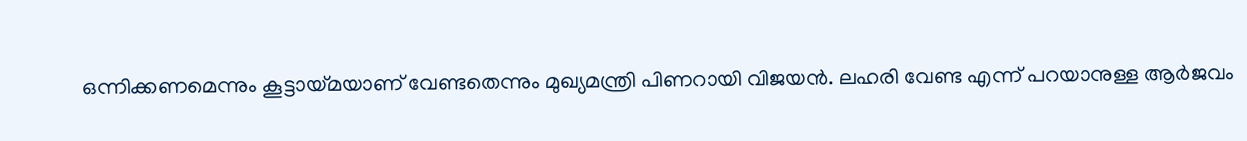ഒന്നിക്കണമെന്നും കൂട്ടായ്മയാണ് വേണ്ടതെന്നും മുഖ്യമന്ത്രി പിണറായി വിജയന്‍. ലഹരി വേണ്ട എന്ന് പറയാനുള്ള ആര്‍ജവം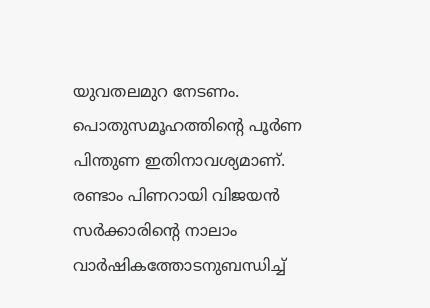യുവതലമുറ നേടണം. പൊതുസമൂഹത്തിന്റെ പൂര്‍ണ പിന്തുണ ഇതിനാവശ്യമാണ്. രണ്ടാം പിണറായി വിജയന്‍ സര്‍ക്കാരിന്റെ നാലാം വാര്‍ഷികത്തോടനുബന്ധിച്ച്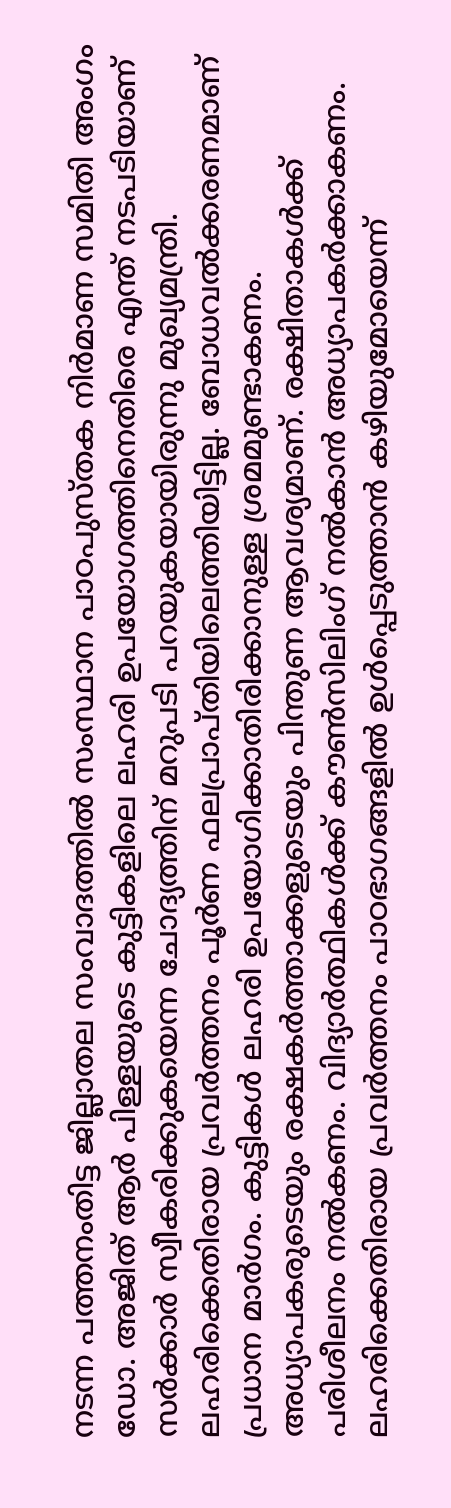നടന്ന പത്തനംതിട്ട ജില്ലാതല സംവാദത്തില്‍ സംസ്ഥാന പാഠപുസ്തക നിര്‍മാണ സമിതി അംഗം ഡോ. അജിത് ആര്‍ പിള്ളയുടെ കുട്ടികളിലെ ലഹരി ഉപയോഗത്തിനെതിരെ എന്ത് നടപടിയാണ് സര്‍ക്കാര്‍ സ്വീകരിക്കുകയെന്ന ചോദ്യത്തിന് മറുപടി പറയുകയായിരുന്നു മുഖ്യമന്ത്രി. ലഹരിക്കെതിരായ പ്രവര്‍ത്തനം പൂര്‍ണ ഫലപ്രാപ്തിയിലെത്തിയിട്ടില്ല. ബോധവല്‍ക്കരണമാണ് പ്രധാന മാര്‍ഗം. കുട്ടികള്‍ ലഹരി ഉപയോഗിക്കാതിരിക്കാനുള്ള ശ്രമമുണ്ടാകണം. അധ്യാപകരുടെയും രക്ഷകര്‍ത്താക്കളുടെയും പിന്തുണ ആവശ്യമാണ്. രക്ഷിതാകള്‍ക്ക് പരിശീലനം നല്‍കണം. വിദ്യാര്‍ത്ഥികള്‍ക്ക് കൗണ്‍സിലിംഗ് നല്‍കാന്‍ അധ്യാപകര്‍ക്കാകണം. ലഹരിക്കെതിരായ പ്രവര്‍ത്തനം പാഠഭാഗങ്ങളില്‍ ഉള്‍പ്പെടുത്താന്‍ കഴിയുമോയെന്ന്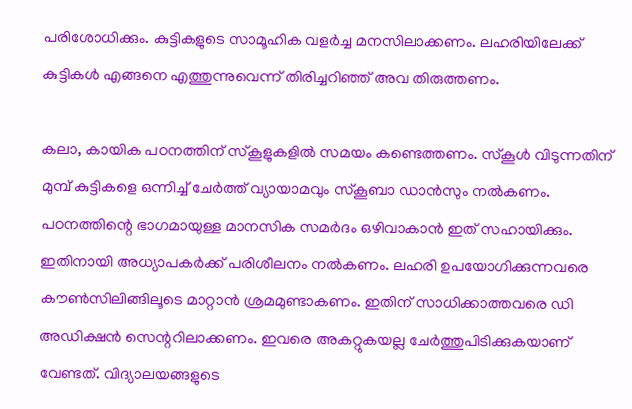പരിശോധിക്കും. കുട്ടികളുടെ സാമൂഹിക വളര്‍ച്ച മനസിലാക്കണം. ലഹരിയിലേക്ക് കുട്ടികള്‍ എങ്ങനെ എത്തുന്നുവെന്ന് തിരിച്ചറിഞ്ഞ് അവ തിരുത്തണം.

കലാ, കായിക പഠനത്തിന് സ്‌കൂളുകളില്‍ സമയം കണ്ടെത്തണം. സ്‌കൂള്‍ വിടുന്നതിന് മുമ്പ് കുട്ടികളെ ഒന്നിച്ച് ചേര്‍ത്ത് വ്യായാമവും സ്‌കൂബാ ഡാന്‍സും നല്‍കണം. പഠനത്തിന്റെ ഭാഗമായുള്ള മാനസിക സമര്‍ദം ഒഴിവാകാന്‍ ഇത് സഹായിക്കും. ഇതിനായി അധ്യാപകര്‍ക്ക് പരിശീലനം നല്‍കണം. ലഹരി ഉപയോഗിക്കുന്നവരെ കൗണ്‍സിലിങ്ങിലൂടെ മാറ്റാന്‍ ശ്രമമുണ്ടാകണം. ഇതിന് സാധിക്കാത്തവരെ ഡി അഡിക്ഷന്‍ സെന്ററിലാക്കണം. ഇവരെ അകറ്റുകയല്ല ചേര്‍ത്തുപിടിക്കുകയാണ് വേണ്ടത്. വിദ്യാലയങ്ങളുടെ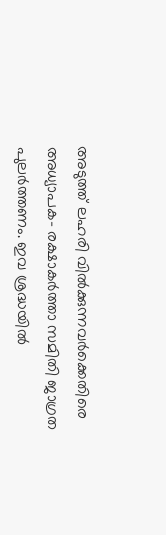അടുത്ത് ലഹരി വില്‍ക്കുന്നവര്‍ക്കെതിരെ അധ്യാപക- രക്ഷാകര്‍ത്താ സമിതി ജാഗ്രത പുലര്‍ത്തണം. ഇവ ശ്രദ്ധയില്‍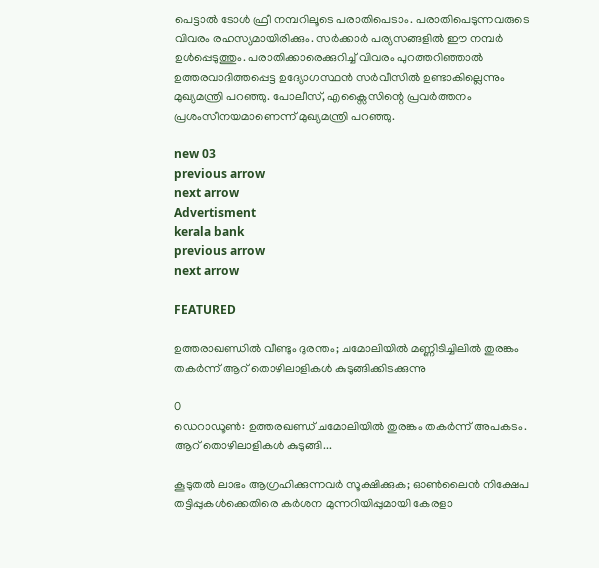പെട്ടാല്‍ ടോള്‍ ഫ്രീ നമ്പറിലൂടെ പരാതിപെടാം. പരാതിപെടുന്നവരുടെ വിവരം രഹസ്യമായിരിക്കും. സര്‍ക്കാര്‍ പര്യസങ്ങളില്‍ ഈ നമ്പര്‍ ഉള്‍പ്പെടുത്തും. പരാതിക്കാരെക്കുറിച്ച് വിവരം പുറത്തറിഞ്ഞാല്‍ ഉത്തരവാദിത്തപ്പെട്ട ഉദ്യോഗസ്ഥന്‍ സര്‍വീസില്‍ ഉണ്ടാകില്ലെന്നും മുഖ്യമന്ത്രി പറഞ്ഞു. പോലീസ്, എക്സൈസിന്റെ പ്രവര്‍ത്തനം പ്രശംസീനയമാണെന്ന് മുഖ്യമന്ത്രി പറഞ്ഞു.

new 03
previous arrow
next arrow
Advertisment
kerala bank
previous arrow
next arrow

FEATURED

ഉത്തരാഖണ്ഡിൽ വീണ്ടും ദുരന്തം; ചമോലിയിൽ മണ്ണിടിച്ചിലിൽ തുരങ്കം തകർന്ന് ആറ് തൊഴിലാളികൾ കുടുങ്ങിക്കിടക്കുന്നു

0
ഡെറാഡൂൺ: ഉത്തരഖണ്ഡ് ചമോലിയില്‍ തുരങ്കം തകര്‍ന്ന് അപകടം. ആറ് തൊഴിലാളികള്‍ കുടുങ്ങി...

കൂടുതൽ ലാഭം ആഗ്രഹിക്കുന്നവർ സൂക്ഷിക്കുക; ഓൺലൈൻ നിക്ഷേപ തട്ടിപ്പുകൾക്കെതിരെ കർശന മുന്നറിയിപ്പുമായി കേരളാ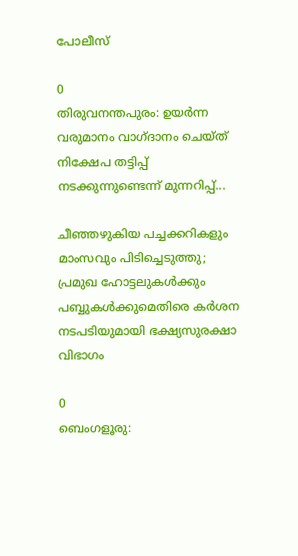പോലീസ്

0
തിരുവനന്തപുരം: ഉയർന്ന വരുമാനം വാഗ്ദാനം ചെയ്ത് നിക്ഷേപ തട്ടിപ്പ് നടക്കുന്നുണ്ടെന്ന് മുന്നറിപ്പ്...

ചീഞ്ഞഴുകിയ പച്ചക്കറികളും മാംസവും പിടിച്ചെടുത്തു; പ്രമുഖ ഹോട്ടലുകൾക്കും പബ്ബുകൾക്കുമെതിരെ കർശന നടപടിയുമായി ഭക്ഷ്യസുരക്ഷാ വിഭാഗം

0
ബെംഗളൂരു: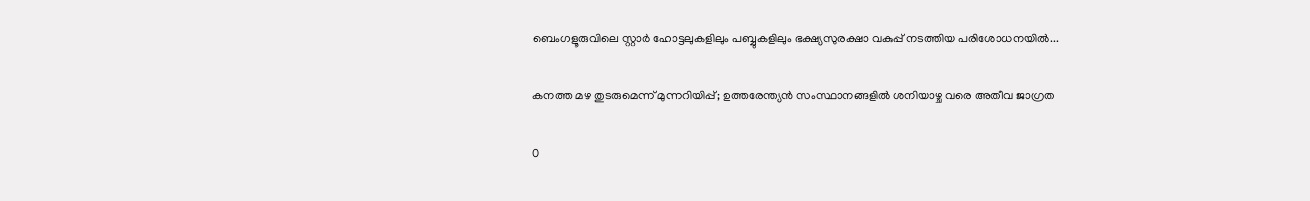ബെംഗളൂരുവിലെ സ്റ്റാർ ഹോട്ടലുകളിലും പബ്ബുകളിലും ഭക്ഷ്യസുരക്ഷാ വകുപ്പ് നടത്തിയ പരിശോധനയിൽ...

കനത്ത മഴ തുടരുമെന്ന് മുന്നറിയിപ്പ്; ഉത്തരേന്ത്യൻ സംസ്ഥാനങ്ങളിൽ ശനിയാഴ്ച വരെ അതീവ ജാഗ്രത

0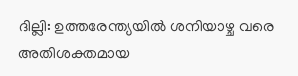ദില്ലി: ഉത്തരേന്ത്യയിൽ ശനിയാഴ്ച വരെ അതിശക്തമായ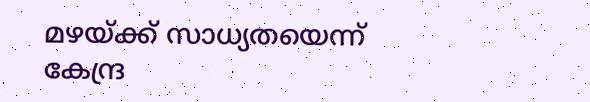മഴയ്ക്ക് സാധ്യതയെന്ന് കേന്ദ്ര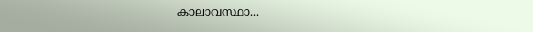കാലാവസ്ഥാ...